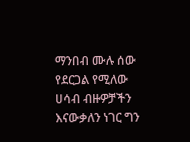ማንበብ ሙሉ ሰው የደርጋል የሚለው ሀሳብ ብዙዎቻችን እናውቃለን ነገር ግን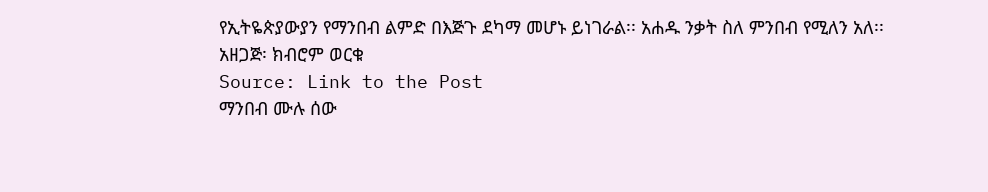የኢትዬጵያውያን የማንበብ ልምድ በእጅጉ ደካማ መሆኑ ይነገራል፡፡ አሐዱ ንቃት ስለ ምንበብ የሚለን አለ፡፡
አዘጋጅ፡ ክብሮም ወርቁ
Source: Link to the Post
ማንበብ ሙሉ ሰው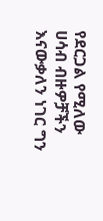የደርጋል የሚለው ሀሳብ ብዙዎቻችን እናውቃለን ነገር ግን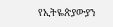የኢትዬጵያውያን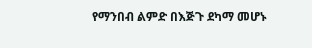የማንበብ ልምድ በእጅጉ ደካማ መሆኑ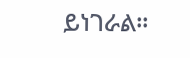ይነገራል፡፡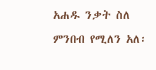አሐዱ ንቃት ስለ ምንበብ የሚለን አለ፡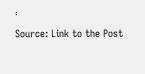፡
Source: Link to the Post